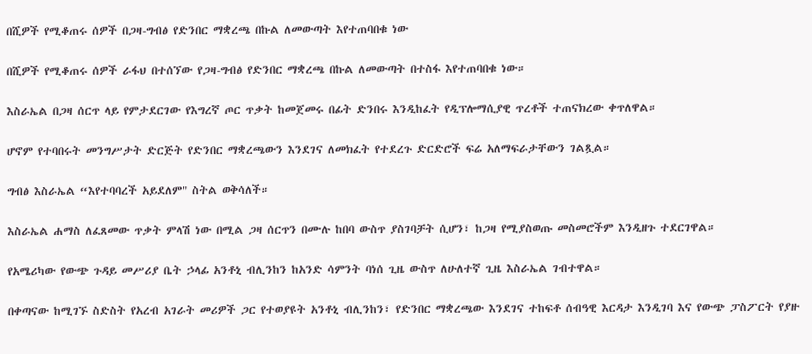በሺዎች የሚቆጠሩ ሰዎች በጋዛ-ግብፅ የድንበር ማቋረጫ በኩል ለመውጣት እየተጠባበቁ ነው

በሺዎች የሚቆጠሩ ሰዎች ራፋህ በተሰኘው የጋዛ-ግብፅ የድንበር ማቋረጫ በኩል ለመውጣት በተስፋ እየተጠባበቁ ነው።

እስራኤል በጋዛ ሰርጥ ላይ የምታደርገው የእግረኛ ጦር ጥቃት ከመጀመሩ በፊት ድንበሩ እንዲከፈት የዲፕሎማሲያዊ ጥረቶች ተጠናክረው ቀጥለዋል።

ሆኖም የተባበሩት መንግሥታት ድርጅት የድንበር ማቋረጫውን እንደገና ለመክፈት የተደረጉ ድርድሮች ፍሬ አለማፍራታቸውን ገልጿል።

ግብፅ እስራኤል “እየተባባረች አይደለም" ስትል ወቅሳለች።

እስራኤል ሐማስ ለፈጸመው ጥቃት ምላሽ ነው በሚል ጋዛ ሰርጥን በሙሉ ከበባ ውስጥ ያስገባቻት ሲሆን፣ ከጋዛ የሚያስወጡ መስመሮችም እንዲዘጉ ተደርገዋል።

የአሜሪካው የውጭ ጉዳይ መሥሪያ ቤት ኃላፊ አንቶኒ ብሊንከን ከአንድ ሳምንት ባነሰ ጊዜ ውስጥ ለሁለተኛ ጊዜ እስራኤል ገብተዋል።

በቀጣናው ከሚገኙ ስድስት የአረብ አገራት መሪዎች ጋር የተወያዩት አንቶኒ ብሊንከን፣ የድንበር ማቋረጫው እንደገና ተከፍቶ ሰብዓዊ እርዳታ እንዲገባ እና የውጭ ፓስፖርት የያዙ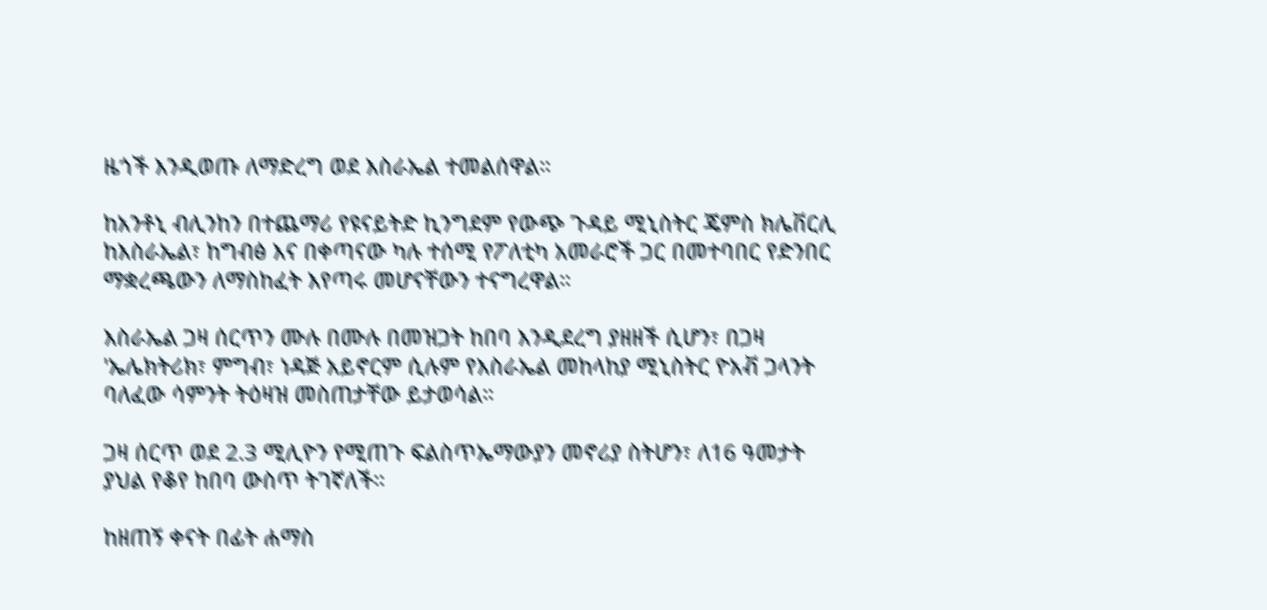ዜጎች እንዲወጡ ለማድረግ ወደ እስራኤል ተመልሰዋል።

ከአንቶኒ ብሊንከን በተጨማሪ የዩናይትድ ኪንግደም የውጭ ጉዳይ ሚኒስትር ጄምስ ክሌቨርሊ ከእስራኤል፣ ከግብፅ እና በቀጣናው ካሉ ተሰሚ የፖለቲካ አመራሮች ጋር በመተባበር የድንበር ማቋረጫውን ለማስከፈት እየጣሩ መሆናቸውን ተናግረዋል።

እስራኤል ጋዛ ሰርጥን ሙሉ በሙሉ በመዝጋት ከበባ እንዲደረግ ያዘዘች ሲሆን፣ በጋዛ 'ኤሌክትሪክ፣ ምግብ፣ ነዳጅ አይኖርም ሲሉም የእስራኤል መከላከያ ሚኒስትር ዮአቭ ጋላንት ባለፈው ሳምንት ትዕዛዝ መስጠታቸው ይታወሳል።

ጋዛ ሰርጥ ወደ 2.3 ሚሊዮን የሚጠጉ ፍልስጥኤማውያን መኖሪያ ስትሆን፣ ለ16 ዓመታት ያህል የቆየ ከበባ ውስጥ ትገኛለች።

ከዘጠኝ ቀናት በፊት ሐማስ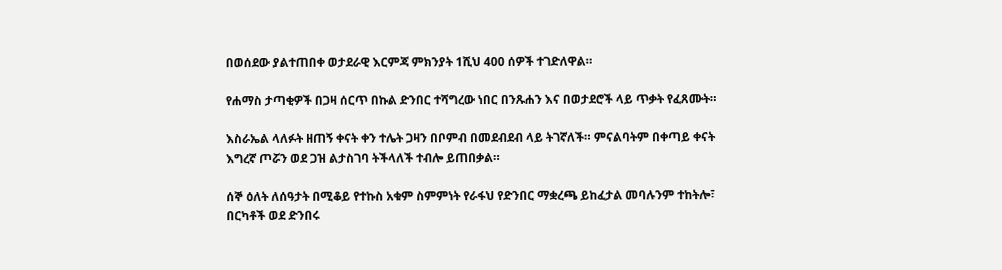በወሰደው ያልተጠበቀ ወታደራዊ እርምጃ ምክንያት 1ሺህ 400 ሰዎች ተገድለዋል።

የሐማስ ታጣቂዎች በጋዛ ሰርጥ በኩል ድንበር ተሻግረው ነበር በንጹሐን እና በወታደሮች ላይ ጥቃት የፈጸሙት።

እስራኤል ላለፉት ዘጠኝ ቀናት ቀን ተሌት ጋዛን በቦምብ በመደብደብ ላይ ትገኛለች። ምናልባትም በቀጣይ ቀናት እግረኛ ጦሯን ወደ ጋዝ ልታስገባ ትችላለች ተብሎ ይጠበቃል።

ሰኞ ዕለት ለሰዓታት በሚቆይ የተኩስ አቁም ስምምነት የራፋህ የድንበር ማቋረጫ ይከፈታል መባሉንም ተከትሎ፣ በርካቶች ወደ ድንበሩ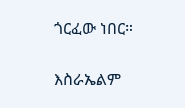ጎርፈው ነበር።

እስራኤልም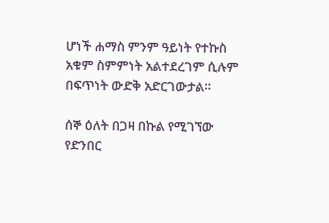ሆነች ሐማስ ምንም ዓይነት የተኩስ አቁም ስምምነት አልተደረገም ሲሉም በፍጥነት ውድቅ አድርገውታል።

ሰኞ ዕለት በጋዛ በኩል የሚገኘው የድንበር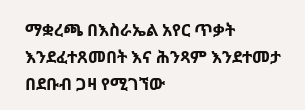ማቋረጫ በእስራኤል አየር ጥቃት እንደፈተጸመበት እና ሕንጻም እንደተመታ በደቡብ ጋዛ የሚገኘው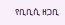የቢቢሲ ዘጋቢ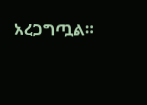አረጋግጧል።